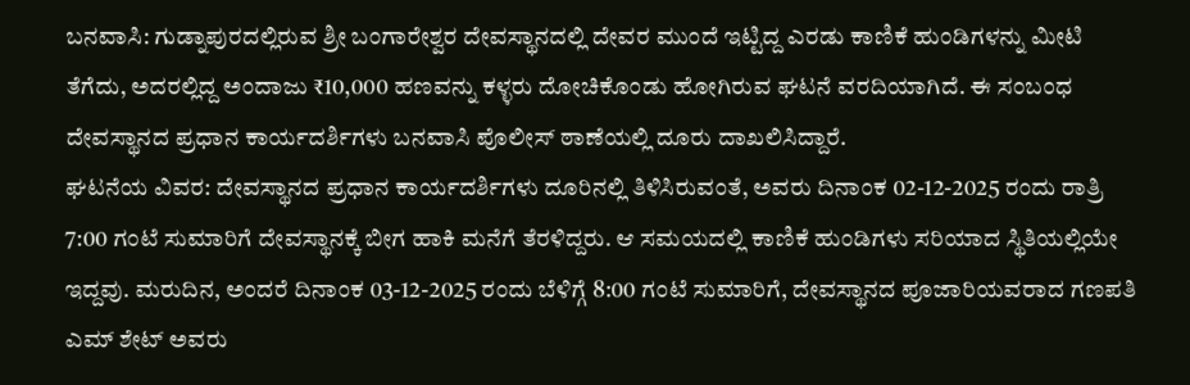ಬನವಾಸಿ: ಗುಡ್ನಾಪುರದಲ್ಲಿರುವ ಶ್ರೀ ಬಂಗಾರೇಶ್ವರ ದೇವಸ್ಥಾನದಲ್ಲಿ ದೇವರ ಮುಂದೆ ಇಟ್ಟಿದ್ದ ಎರಡು ಕಾಣಿಕೆ ಹುಂಡಿಗಳನ್ನು ಮೀಟಿ ತೆಗೆದು, ಅದರಲ್ಲಿದ್ದ ಅಂದಾಜು ₹10,000 ಹಣವನ್ನು ಕಳ್ಳರು ದೋಚಿಕೊಂಡು ಹೋಗಿರುವ ಘಟನೆ ವರದಿಯಾಗಿದೆ. ಈ ಸಂಬಂಧ ದೇವಸ್ಥಾನದ ಪ್ರಧಾನ ಕಾರ್ಯದರ್ಶಿಗಳು ಬನವಾಸಿ ಪೊಲೀಸ್ ಠಾಣೆಯಲ್ಲಿ ದೂರು ದಾಖಲಿಸಿದ್ದಾರೆ.
ಘಟನೆಯ ವಿವರ: ದೇವಸ್ಥಾನದ ಪ್ರಧಾನ ಕಾರ್ಯದರ್ಶಿಗಳು ದೂರಿನಲ್ಲಿ ತಿಳಿಸಿರುವಂತೆ, ಅವರು ದಿನಾಂಕ 02-12-2025 ರಂದು ರಾತ್ರಿ 7:00 ಗಂಟೆ ಸುಮಾರಿಗೆ ದೇವಸ್ಥಾನಕ್ಕೆ ಬೀಗ ಹಾಕಿ ಮನೆಗೆ ತೆರಳಿದ್ದರು. ಆ ಸಮಯದಲ್ಲಿ ಕಾಣಿಕೆ ಹುಂಡಿಗಳು ಸರಿಯಾದ ಸ್ಥಿತಿಯಲ್ಲಿಯೇ ಇದ್ದವು. ಮರುದಿನ, ಅಂದರೆ ದಿನಾಂಕ 03-12-2025 ರಂದು ಬೆಳಿಗ್ಗೆ 8:00 ಗಂಟೆ ಸುಮಾರಿಗೆ, ದೇವಸ್ಥಾನದ ಪೂಜಾರಿಯವರಾದ ಗಣಪತಿ ಎಮ್ ಶೇಟ್ ಅವರು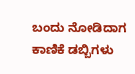ಬಂದು ನೋಡಿದಾಗ ಕಾಣಿಕೆ ಡಬ್ಬಿಗಳು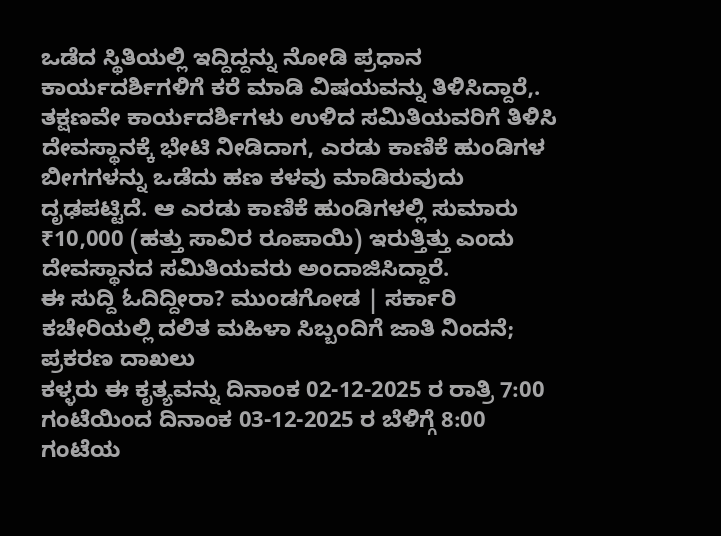ಒಡೆದ ಸ್ಥಿತಿಯಲ್ಲಿ ಇದ್ದಿದ್ದನ್ನು ನೋಡಿ ಪ್ರಧಾನ ಕಾರ್ಯದರ್ಶಿಗಳಿಗೆ ಕರೆ ಮಾಡಿ ವಿಷಯವನ್ನು ತಿಳಿಸಿದ್ದಾರೆ,.
ತಕ್ಷಣವೇ ಕಾರ್ಯದರ್ಶಿಗಳು ಉಳಿದ ಸಮಿತಿಯವರಿಗೆ ತಿಳಿಸಿ ದೇವಸ್ಥಾನಕ್ಕೆ ಭೇಟಿ ನೀಡಿದಾಗ, ಎರಡು ಕಾಣಿಕೆ ಹುಂಡಿಗಳ ಬೀಗಗಳನ್ನು ಒಡೆದು ಹಣ ಕಳವು ಮಾಡಿರುವುದು ದೃಢಪಟ್ಟಿದೆ. ಆ ಎರಡು ಕಾಣಿಕೆ ಹುಂಡಿಗಳಲ್ಲಿ ಸುಮಾರು ₹10,000 (ಹತ್ತು ಸಾವಿರ ರೂಪಾಯಿ) ಇರುತ್ತಿತ್ತು ಎಂದು ದೇವಸ್ಥಾನದ ಸಮಿತಿಯವರು ಅಂದಾಜಿಸಿದ್ದಾರೆ.
ಈ ಸುದ್ದಿ ಓದಿದ್ದೀರಾ? ಮುಂಡಗೋಡ | ಸರ್ಕಾರಿ ಕಚೇರಿಯಲ್ಲಿ ದಲಿತ ಮಹಿಳಾ ಸಿಬ್ಬಂದಿಗೆ ಜಾತಿ ನಿಂದನೆ; ಪ್ರಕರಣ ದಾಖಲು
ಕಳ್ಳರು ಈ ಕೃತ್ಯವನ್ನು ದಿನಾಂಕ 02-12-2025 ರ ರಾತ್ರಿ 7:00 ಗಂಟೆಯಿಂದ ದಿನಾಂಕ 03-12-2025 ರ ಬೆಳಿಗ್ಗೆ 8:00 ಗಂಟೆಯ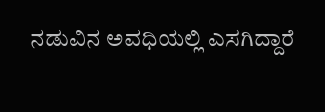ನಡುವಿನ ಅವಧಿಯಲ್ಲಿ ಎಸಗಿದ್ದಾರೆ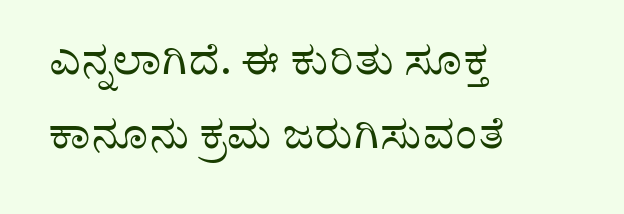ಎನ್ನಲಾಗಿದೆ. ಈ ಕುರಿತು ಸೂಕ್ತ ಕಾನೂನು ಕ್ರಮ ಜರುಗಿಸುವಂತೆ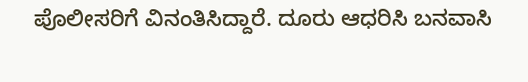ಪೊಲೀಸರಿಗೆ ವಿನಂತಿಸಿದ್ದಾರೆ. ದೂರು ಆಧರಿಸಿ ಬನವಾಸಿ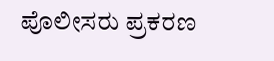ಪೊಲೀಸರು ಪ್ರಕರಣ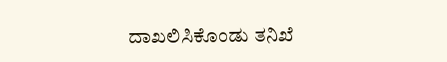ದಾಖಲಿಸಿಕೊಂಡು ತನಿಖೆ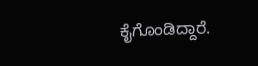ಕೈಗೊಂಡಿದ್ದಾರೆ.